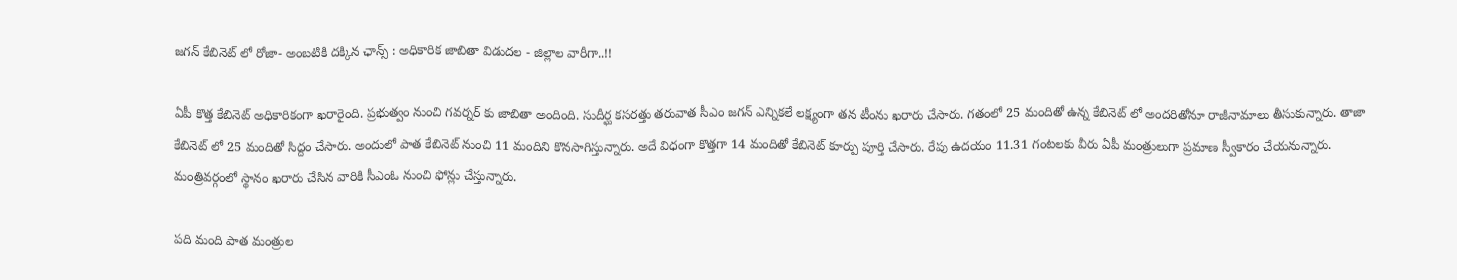జగన్ కేబినెట్ లో రోజా- అంబటికి దక్కిన ఛాన్స్ : అధికారిక జాబితా విడుదల - జిల్లాల వారీగా..!!

ఏపీ కొత్త కేబినెట్ అధికారికంగా ఖరారైంది. ప్రభుత్వం నుంచి గవర్నర్ కు జాబితా అందింది. సుదీర్ఘ కసరత్తు తరువాత సీఎం జగన్ ఎన్నికలే లక్ష్యంగా తన టీంను ఖరారు చేసారు. గతంలో 25 మందితో ఉన్న కేబినెట్ లో అందరితోనూ రాజీనామాలు తీసుకున్నారు. తాజా కేబినెట్ లో 25 మందితో సిద్దం చేసారు. అందులో పాత కేబినెట్ నుంచి 11 మందిని కొనసాగిస్తున్నారు. అదే విధంగా కొత్తగా 14 మందితో కేబినెట్ కూర్పు పూర్తి చేసారు. రేపు ఉదయం 11.31 గంటలకు వీరు ఏపీ మంత్రులుగా ప్రమాణ స్వీకారం చేయనున్నారు. మంత్రివర్గంలో స్థానం ఖరారు చేసిన వారికి సీఎంఓ నుంచి ఫోన్లు చేస్తున్నారు.

పది మంది పాత మంత్రుల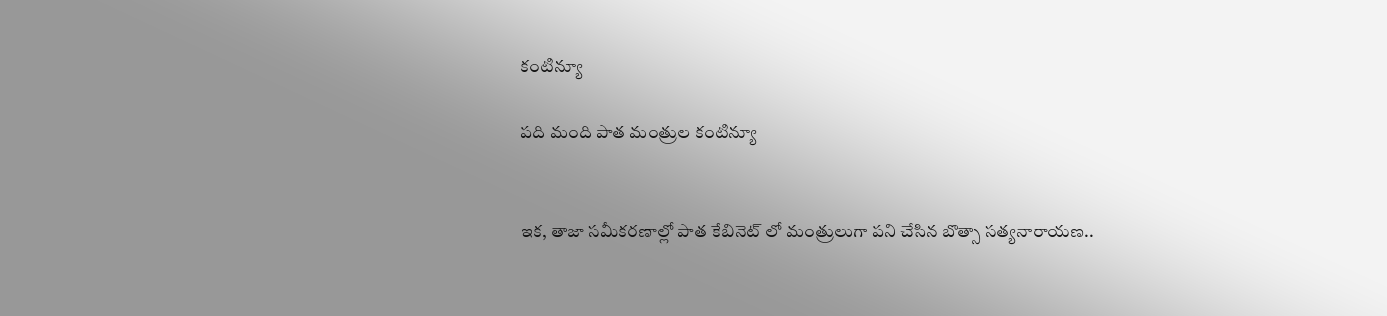కంటిన్యూ

పది మంది పాత మంత్రుల కంటిన్యూ


ఇక, తాజా సమీకరణాల్లో పాత కేబినెట్ లో మంత్రులుగా పని చేసిన బొత్సా సత్యనారాయణ..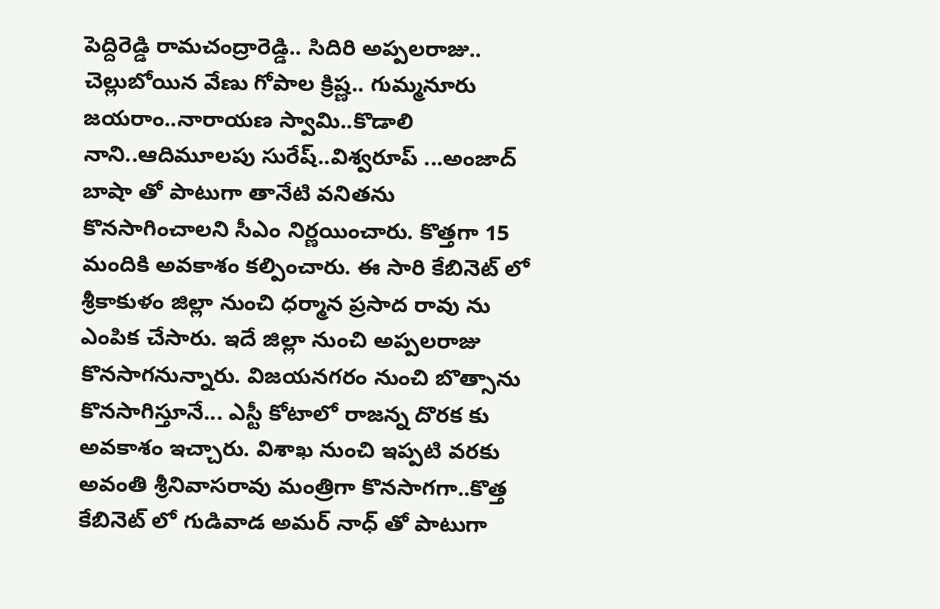పెద్దిరెడ్డి రామచంద్రారెడ్డి.. సిదిరి అప్పలరాజు.. చెల్లుబోయిన వేణు గోపాల క్రిష్ణ.. గుమ్మనూరు జయరాం..నారాయణ స్వామి..కొడాలి నాని..ఆదిమూలపు సురేష్..విశ్వరూప్ ...అంజాద్ బాషా తో పాటుగా తానేటి వనితను కొనసాగించాలని సీఎం నిర్ణయించారు. కొత్తగా 15 మందికి అవకాశం కల్పించారు. ఈ సారి కేబినెట్ లో శ్రీకాకుళం జిల్లా నుంచి ధర్మాన ప్రసాద రావు ను ఎంపిక చేసారు. ఇదే జిల్లా నుంచి అప్పలరాజు కొనసాగనున్నారు. విజయనగరం నుంచి బొత్సాను కొనసాగిస్తూనే... ఎస్టీ కోటాలో రాజన్న దొరక కు అవకాశం ఇచ్చారు. విశాఖ నుంచి ఇప్పటి వరకు అవంతి శ్రీనివాసరావు మంత్రిగా కొనసాగగా..కొత్త కేబినెట్ లో గుడివాడ అమర్ నాధ్ తో పాటుగా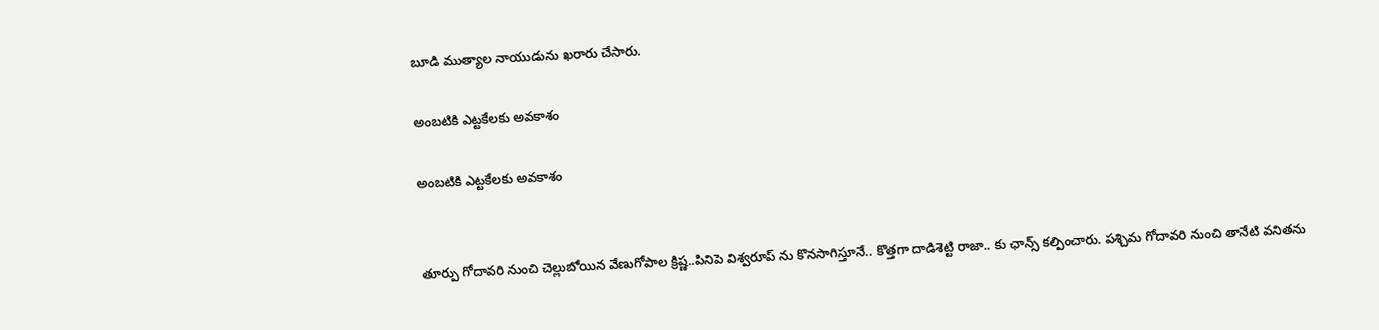బూడి ముత్యాల నాయుడును ఖరారు చేసారు.

అంబటికి ఎట్టకేలకు అవకాశం

అంబటికి ఎట్టకేలకు అవకాశం


తూర్పు గోదావరి నుంచి చెల్లుబోయిన వేణుగోపాల క్రిష్ణ..పినిపె విశ్వరూప్ ను కొనసాగిస్తూనే.. కొత్తగా దాడిశెట్టి రాజా.. కు ఛాన్స్ కల్పించారు. పశ్చిమ గోదావరి నుంచి తానేటి వనితను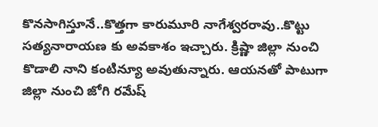కొనసాగిస్తూనే..కొత్తగా కారుమూరి నాగేశ్వరరావు..కొట్టు సత్యనారాయణ కు అవకాశం ఇచ్చారు. క్రిష్ణా జిల్లా నుంచి కొడాలి నాని కంటిన్యూ అవుతున్నారు. ఆయనతో పాటుగా జిల్లా నుంచి జోగి రమేష్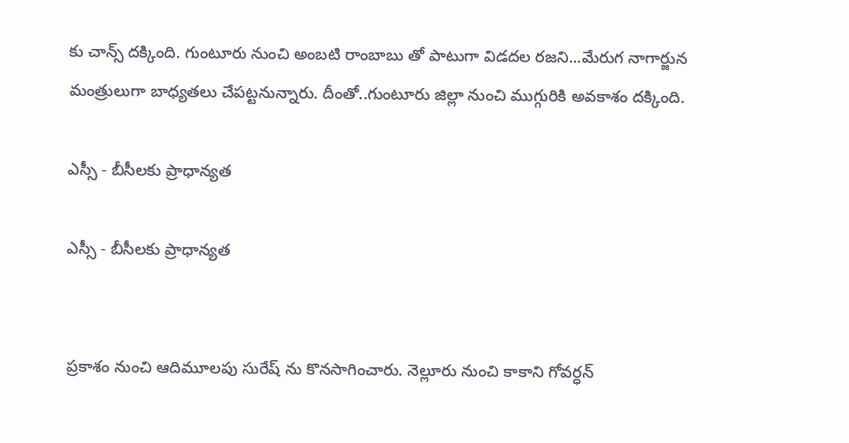కు చాన్స్ దక్కింది. గుంటూరు నుంచి అంబటి రాంబాబు తో పాటుగా విడదల రజని...మేరుగ నాగార్జున మంత్రులుగా బాధ్యతలు చేపట్టనున్నారు. దీంతో..గుంటూరు జిల్లా నుంచి ముగ్గురికి అవకాశం దక్కింది.

ఎస్సీ - బీసీలకు ప్రాధాన్యత

ఎస్సీ - బీసీలకు ప్రాధాన్యత


ప్రకాశం నుంచి ఆదిమూలపు సురేష్ ను కొనసాగించారు. నెల్లూరు నుంచి కాకాని గోవర్ధన్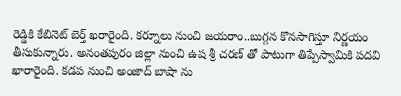రెడ్డికి కేబినెట్ బెర్త్ ఖరారైంది. కర్నూలు నుంచి జయరాం..బుగ్గన కొనసాగిస్తూ నిర్ణయం తీసుకున్నారు. అనంతపురం జిల్లా నుంచి ఉష శ్రీ చరణ్ తో పాటుగా తిప్పేస్వామికి పదవి ఖారారైంది. కడప నుంచి అంజాద్ బాషా ను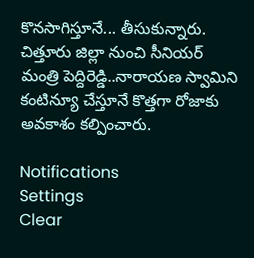కొనసాగిస్తూనే... తీసుకున్నారు. చిత్తూరు జిల్లా నుంచి సీనియర్ మంత్రి పెద్దిరెడ్డి..నారాయణ స్వామిని కంటిన్యూ చేస్తూనే కొత్తగా రోజాకు అవకాశం కల్పించారు.

Notifications
Settings
Clear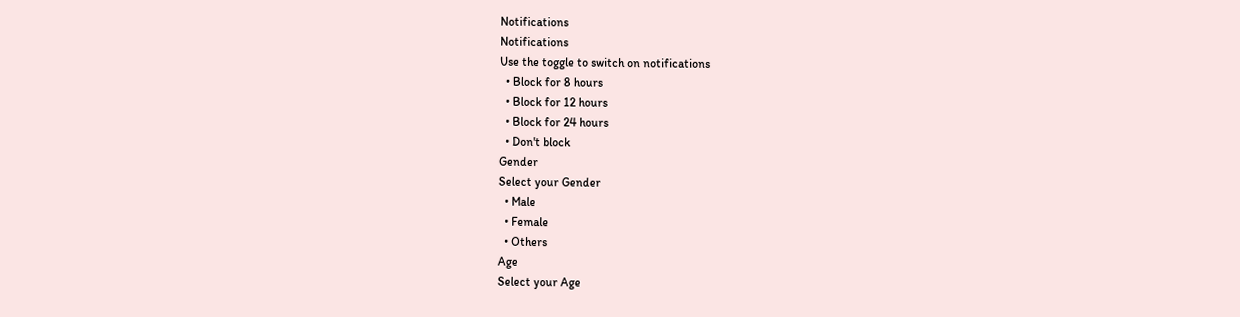Notifications
Notifications
Use the toggle to switch on notifications
  • Block for 8 hours
  • Block for 12 hours
  • Block for 24 hours
  • Don't block
Gender
Select your Gender
  • Male
  • Female
  • Others
Age
Select your Age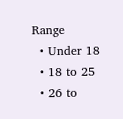Range
  • Under 18
  • 18 to 25
  • 26 to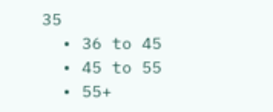35
  • 36 to 45
  • 45 to 55
  • 55+